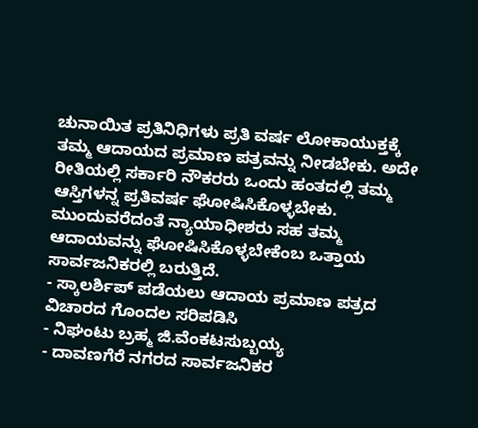ಚುನಾಯಿತ ಪ್ರತಿನಿಧಿಗಳು ಪ್ರತಿ ವರ್ಷ ಲೋಕಾಯುಕ್ತಕ್ಕೆ ತಮ್ಮ ಆದಾಯದ ಪ್ರಮಾಣ ಪತ್ರವನ್ನು ನೀಡಬೇಕು. ಅದೇ ರೀತಿಯಲ್ಲಿ ಸರ್ಕಾರಿ ನೌಕರರು ಒಂದು ಹಂತದಲ್ಲಿ ತಮ್ಮ ಆಸ್ತಿಗಳನ್ನ ಪ್ರತಿವರ್ಷ ಘೋಷಿಸಿಕೊಳ್ಳಬೇಕು. ಮುಂದುವರೆದಂತೆ ನ್ಯಾಯಾಧೀಶರು ಸಹ ತಮ್ಮ ಆದಾಯವನ್ನು ಘೋಷಿಸಿಕೊಳ್ಳಬೇಕೆಂಬ ಒತ್ತಾಯ ಸಾರ್ವಜನಿಕರಲ್ಲಿ ಬರುತ್ತಿದೆ.
- ಸ್ಕಾಲರ್ಶಿಪ್ ಪಡೆಯಲು ಆದಾಯ ಪ್ರಮಾಣ ಪತ್ರದ ವಿಚಾರದ ಗೊಂದಲ ಸರಿಪಡಿಸಿ
- ನಿಘಂಟು ಬ್ರಹ್ಮ ಜಿ.ವೆಂಕಟಸುಬ್ಬಯ್ಯ
- ದಾವಣಗೆರೆ ನಗರದ ಸಾರ್ವಜನಿಕರ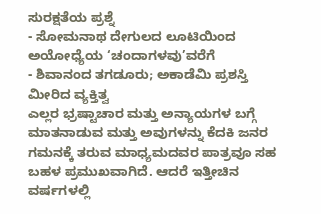ಸುರಕ್ಷತೆಯ ಪ್ರಶ್ನೆ
- ಸೋಮನಾಥ ದೇಗುಲದ ಲೂಟಿಯಿಂದ ಅಯೋಧ್ಯೆಯ ‘ಚಂದಾಗಳವು’ವರೆಗೆ
- ಶಿವಾನಂದ ತಗಡೂರು; ಅಕಾಡೆಮಿ ಪ್ರಶಸ್ತಿ ಮೀರಿದ ವ್ಯಕ್ತಿತ್ವ
ಎಲ್ಲರ ಭ್ರಷ್ಟಾಚಾರ ಮತ್ತು ಅನ್ಯಾಯಗಳ ಬಗ್ಗೆ ಮಾತನಾಡುವ ಮತ್ತು ಅವುಗಳನ್ನು ಕೆದಕಿ ಜನರ ಗಮನಕ್ಕೆ ತರುವ ಮಾಧ್ಯಮದವರ ಪಾತ್ರವೂ ಸಹ ಬಹಳ ಪ್ರಮುಖವಾಗಿದೆ. ಆದರೆ ಇತ್ತೀಚಿನ ವರ್ಷಗಳಲ್ಲಿ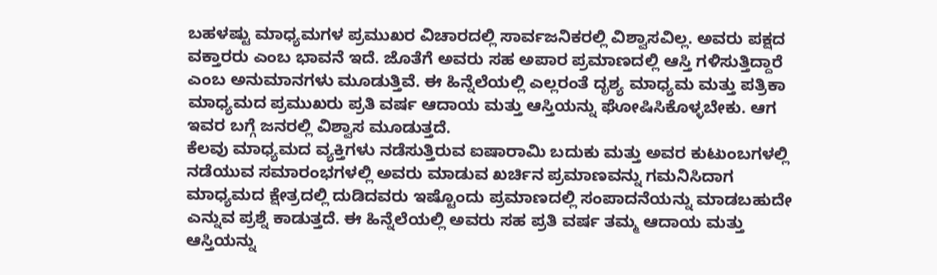ಬಹಳಷ್ಟು ಮಾಧ್ಯಮಗಳ ಪ್ರಮುಖರ ವಿಚಾರದಲ್ಲಿ ಸಾರ್ವಜನಿಕರಲ್ಲಿ ವಿಶ್ವಾಸವಿಲ್ಲ. ಅವರು ಪಕ್ಷದ ವಕ್ತಾರರು ಎಂಬ ಭಾವನೆ ಇದೆ. ಜೊತೆಗೆ ಅವರು ಸಹ ಅಪಾರ ಪ್ರಮಾಣದಲ್ಲಿ ಆಸ್ತಿ ಗಳಿಸುತ್ತಿದ್ದಾರೆ ಎಂಬ ಅನುಮಾನಗಳು ಮೂಡುತ್ತಿವೆ. ಈ ಹಿನ್ನೆಲೆಯಲ್ಲಿ ಎಲ್ಲರಂತೆ ದೃಶ್ಯ ಮಾಧ್ಯಮ ಮತ್ತು ಪತ್ರಿಕಾ ಮಾಧ್ಯಮದ ಪ್ರಮುಖರು ಪ್ರತಿ ವರ್ಷ ಆದಾಯ ಮತ್ತು ಆಸ್ತಿಯನ್ನು ಘೋಷಿಸಿಕೊಳ್ಳಬೇಕು. ಆಗ ಇವರ ಬಗ್ಗೆ ಜನರಲ್ಲಿ ವಿಶ್ವಾಸ ಮೂಡುತ್ತದೆ.
ಕೆಲವು ಮಾಧ್ಯಮದ ವ್ಯಕ್ತಿಗಳು ನಡೆಸುತ್ತಿರುವ ಐಷಾರಾಮಿ ಬದುಕು ಮತ್ತು ಅವರ ಕುಟುಂಬಗಳಲ್ಲಿ ನಡೆಯುವ ಸಮಾರಂಭಗಳಲ್ಲಿ ಅವರು ಮಾಡುವ ಖರ್ಚಿನ ಪ್ರಮಾಣವನ್ನು ಗಮನಿಸಿದಾಗ ಮಾಧ್ಯಮದ ಕ್ಷೇತ್ರದಲ್ಲಿ ದುಡಿದವರು ಇಷ್ಟೊಂದು ಪ್ರಮಾಣದಲ್ಲಿ ಸಂಪಾದನೆಯನ್ನು ಮಾಡಬಹುದೇ ಎನ್ನುವ ಪ್ರಶ್ನೆ ಕಾಡುತ್ತದೆ. ಈ ಹಿನ್ನೆಲೆಯಲ್ಲಿ ಅವರು ಸಹ ಪ್ರತಿ ವರ್ಷ ತಮ್ಮ ಆದಾಯ ಮತ್ತು ಆಸ್ತಿಯನ್ನು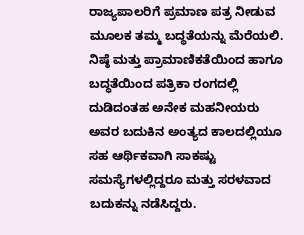ರಾಜ್ಯಪಾಲರಿಗೆ ಪ್ರಮಾಣ ಪತ್ರ ನೀಡುವ ಮೂಲಕ ತಮ್ಮ ಬದ್ಧತೆಯನ್ನು ಮೆರೆಯಲಿ.
ನಿಷ್ಠೆ ಮತ್ತು ಪ್ರಾಮಾಣಿಕತೆಯಿಂದ ಹಾಗೂ ಬದ್ಧತೆಯಿಂದ ಪತ್ರಿಕಾ ರಂಗದಲ್ಲಿ ದುಡಿದಂತಹ ಅನೇಕ ಮಹನೀಯರು ಅವರ ಬದುಕಿನ ಅಂತ್ಯದ ಕಾಲದಲ್ಲಿಯೂ ಸಹ ಆರ್ಥಿಕವಾಗಿ ಸಾಕಷ್ಟು ಸಮಸ್ಯೆಗಳಲ್ಲಿದ್ದರೂ ಮತ್ತು ಸರಳವಾದ ಬದುಕನ್ನು ನಡೆಸಿದ್ದರು.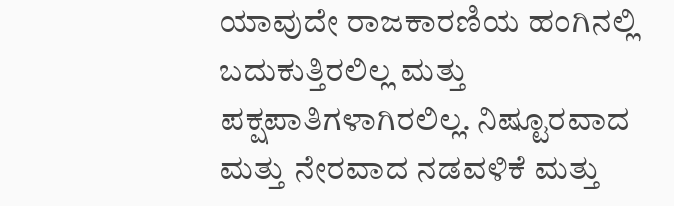ಯಾವುದೇ ರಾಜಕಾರಣಿಯ ಹಂಗಿನಲ್ಲಿ ಬದುಕುತ್ತಿರಲಿಲ್ಲ ಮತ್ತು ಪಕ್ಷಪಾತಿಗಳಾಗಿರಲಿಲ್ಲ. ನಿಷ್ಟೂರವಾದ ಮತ್ತು ನೇರವಾದ ನಡವಳಿಕೆ ಮತ್ತು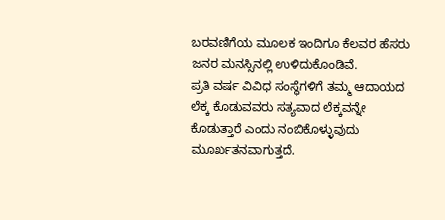ಬರವಣಿಗೆಯ ಮೂಲಕ ಇಂದಿಗೂ ಕೆಲವರ ಹೆಸರು ಜನರ ಮನಸ್ಸಿನಲ್ಲಿ ಉಳಿದುಕೊಂಡಿವೆ.
ಪ್ರತಿ ವರ್ಷ ವಿವಿಧ ಸಂಸ್ಥೆಗಳಿಗೆ ತಮ್ಮ ಆದಾಯದ ಲೆಕ್ಕ ಕೊಡುವವರು ಸತ್ಯವಾದ ಲೆಕ್ಕವನ್ನೇ ಕೊಡುತ್ತಾರೆ ಎಂದು ನಂಬಿಕೊಳ್ಳುವುದು ಮೂರ್ಖತನವಾಗುತ್ತದೆ.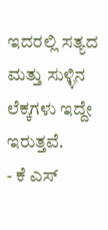ಇದರಲ್ಲಿ ಸತ್ಯದ ಮತ್ತು ಸುಳ್ಳಿನ ಲೆಕ್ಕಗಳು ಇದ್ದೇ ಇರುತ್ತವೆ.
- ಕೆ ಎಸ್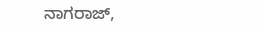ನಾಗರಾಜ್,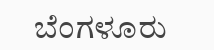ಬೆಂಗಳೂರು